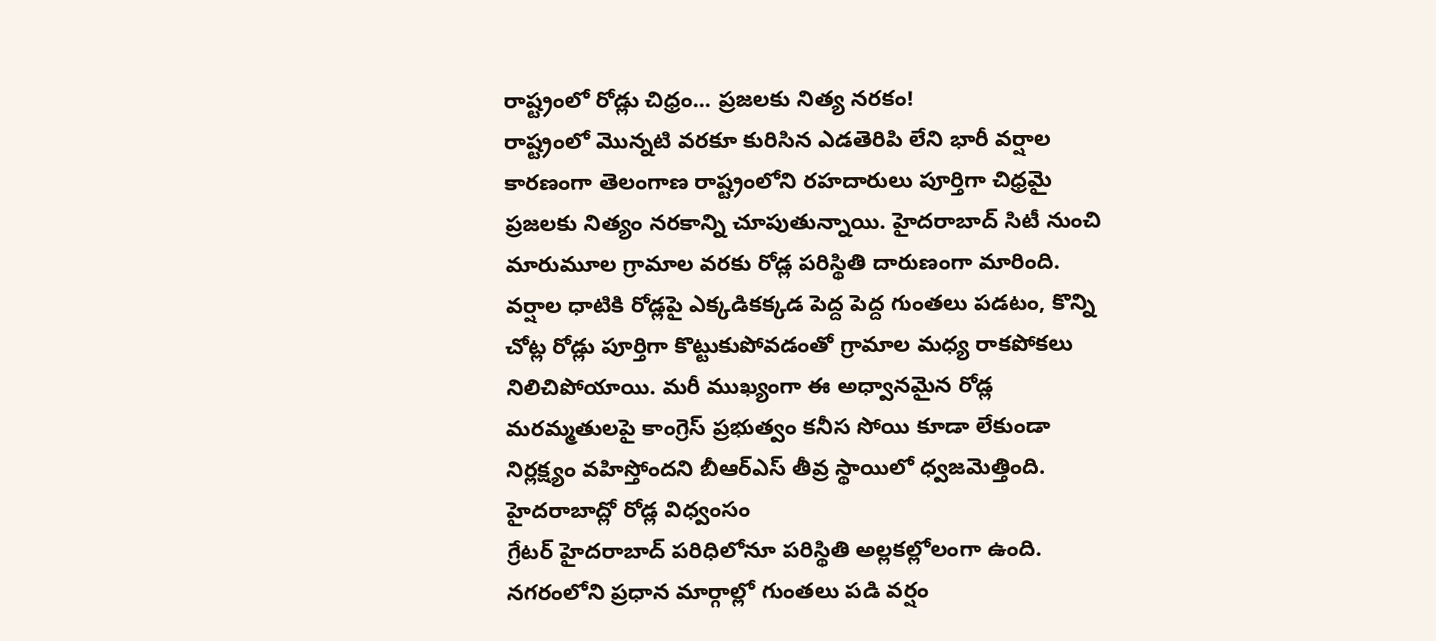రాష్ట్రంలో రోడ్లు చిధ్రం... ప్రజలకు నిత్య నరకం!
రాష్ట్రంలో మొన్నటి వరకూ కురిసిన ఎడతెరిపి లేని భారీ వర్షాల కారణంగా తెలంగాణ రాష్ట్రంలోని రహదారులు పూర్తిగా చిధ్రమై ప్రజలకు నిత్యం నరకాన్ని చూపుతున్నాయి. హైదరాబాద్ సిటీ నుంచి మారుమూల గ్రామాల వరకు రోడ్ల పరిస్థితి దారుణంగా మారింది. వర్షాల ధాటికి రోడ్లపై ఎక్కడికక్కడ పెద్ద పెద్ద గుంతలు పడటం, కొన్ని చోట్ల రోడ్లు పూర్తిగా కొట్టుకుపోవడంతో గ్రామాల మధ్య రాకపోకలు నిలిచిపోయాయి. మరీ ముఖ్యంగా ఈ అధ్వానమైన రోడ్ల మరమ్మతులపై కాంగ్రెస్ ప్రభుత్వం కనీస సోయి కూడా లేకుండా నిర్లక్ష్యం వహిస్తోందని బీఆర్ఎస్ తీవ్ర స్థాయిలో ధ్వజమెత్తింది.
హైదరాబాద్లో రోడ్ల విధ్వంసం
గ్రేటర్ హైదరాబాద్ పరిధిలోనూ పరిస్థితి అల్లకల్లోలంగా ఉంది. నగరంలోని ప్రధాన మార్గాల్లో గుంతలు పడి వర్షం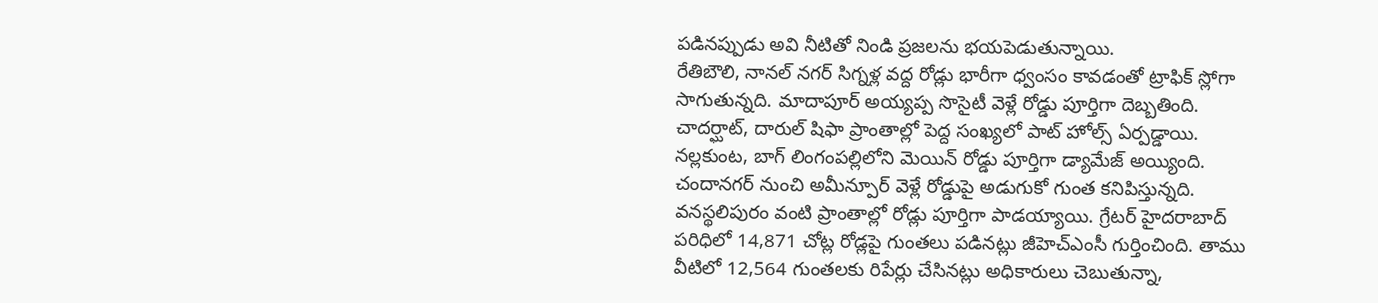పడినప్పుడు అవి నీటితో నిండి ప్రజలను భయపెడుతున్నాయి.
రేతిబౌలి, నానల్ నగర్ సిగ్నళ్ల వద్ద రోడ్లు భారీగా ధ్వంసం కావడంతో ట్రాఫిక్ స్లోగా సాగుతున్నది. మాదాపూర్ అయ్యప్ప సొసైటీ వెళ్లే రోడ్డు పూర్తిగా దెబ్బతింది. చాదర్ఘాట్, దారుల్ షిఫా ప్రాంతాల్లో పెద్ద సంఖ్యలో పాట్ హోల్స్ ఏర్పడ్డాయి. నల్లకుంట, బాగ్ లింగంపల్లిలోని మెయిన్ రోడ్డు పూర్తిగా డ్యామేజ్ అయ్యింది. చందానగర్ నుంచి అమీన్పూర్ వెళ్లే రోడ్డుపై అడుగుకో గుంత కనిపిస్తున్నది. వనస్థలిపురం వంటి ప్రాంతాల్లో రోడ్లు పూర్తిగా పాడయ్యాయి. గ్రేటర్ హైదరాబాద్ పరిధిలో 14,871 చోట్ల రోడ్లపై గుంతలు పడినట్లు జీహెచ్ఎంసీ గుర్తించింది. తాము వీటిలో 12,564 గుంతలకు రిపేర్లు చేసినట్లు అధికారులు చెబుతున్నా,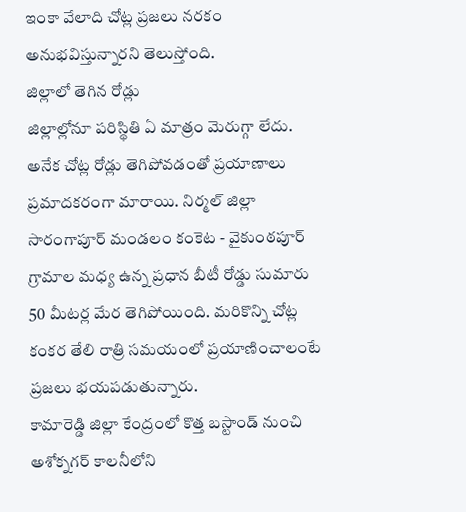ఇంకా వేలాది చోట్ల ప్రజలు నరకం అనుభవిస్తున్నారని తెలుస్తోంది.
జిల్లాలో తెగిన రోడ్లు
జిల్లాల్లోనూ పరిస్థితి ఏ మాత్రం మెరుగ్గా లేదు. అనేక చోట్ల రోడ్లు తెగిపోవడంతో ప్రయాణాలు ప్రమాదకరంగా మారాయి. నిర్మల్ జిల్లా సారంగాపూర్ మండలం కంకెట - వైకుంఠపూర్ గ్రామాల మధ్య ఉన్న ప్రధాన బీటీ రోడ్డు సుమారు 50 మీటర్ల మేర తెగిపోయింది. మరికొన్ని చోట్ల కంకర తేలి రాత్రి సమయంలో ప్రయాణించాలంటే ప్రజలు భయపడుతున్నారు.
కామారెడ్డి జిల్లా కేంద్రంలో కొత్త బస్టాండ్ నుంచి అశోక్నగర్ కాలనీలోని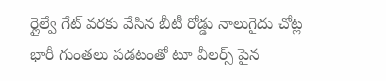ర్లైల్వే గేట్ వరకు వేసిన బీటీ రోడ్డు నాలుగైదు చోట్ల భారీ గుంతలు పడటంతో టూ వీలర్స్ పైన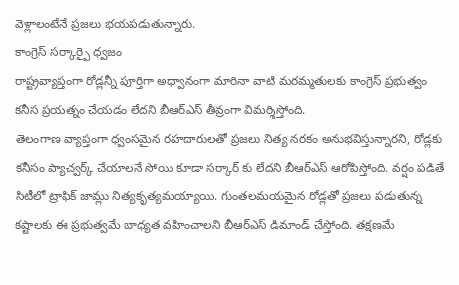వెళ్లాలంటేనే ప్రజలు భయపడుతున్నారు.
కాంగ్రెస్ సర్కార్పై ధ్వజం
రాష్ట్రవ్యాప్తంగా రోడ్లన్నీ పూర్తిగా అధ్వానంగా మారినా వాటి మరమ్మతులకు కాంగ్రెస్ ప్రభుత్వం కనీస ప్రయత్నం చేయడం లేదని బీఆర్ఎస్ తీవ్రంగా విమర్శిస్తోంది.
తెలంగాణ వ్యాప్తంగా ధ్వంసమైన రహదారులతో ప్రజలు నిత్య నరకం అనుభవిస్తున్నారని, రోడ్లకు కనీసం ప్యాచ్వర్క్ చేయాలనే సోయి కూడా సర్కార్ కు లేదని బీఆర్ఎస్ ఆరోపిస్తోంది. వర్షం పడితే సిటీలో ట్రాఫిక్ జామ్లు నిత్యకృత్యమయ్యాయి. గుంతలమయమైన రోడ్లతో ప్రజలు పడుతున్న కష్టాలకు ఈ ప్రభుత్వమే బాధ్యత వహించాలని బీఆర్ఎస్ డిమాండ్ చేస్తోంది. తక్షణమే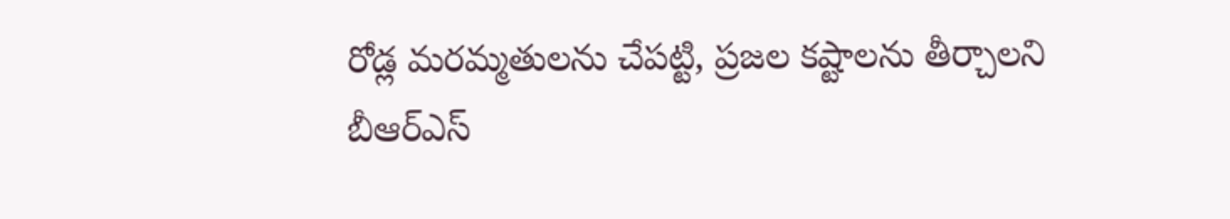రోడ్ల మరమ్మతులను చేపట్టి, ప్రజల కష్టాలను తీర్చాలని బీఆర్ఎస్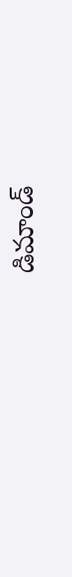డిమాండ్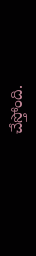చేస్తోంది.